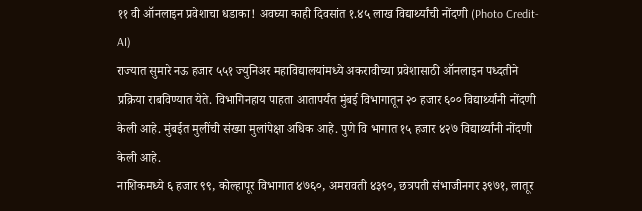११ वी ऑनलाइन प्रवेशाचा धडाका! अवघ्या काही दिवसांत १.४५ लाख विद्यार्थ्यांची नोंदणी (Photo Credit- AI)
राज्यात सुमारे नऊ हजार ५५१ ज्युनिअर महाविद्यालयांमध्ये अकरावीच्या प्रवेशासाठी ऑनलाइन पध्दतीने प्रक्रिया राबविण्यात येते. विभागिनहाय पाहता आतापर्यंत मुंबई विभागातून २० हजार ६०० विद्यार्थ्यांनी नोंदणी केली आहे. मुंबईत मुलींची संख्या मुलांपेक्षा अधिक आहे. पुणे वि भागात १५ हजार ४२७ विद्यार्थ्यांनी नोंदणी केली आहे.
नाशिकमध्ये ६ हजार ९९, कोल्हापूर विभागात ४७६०, अमरावती ४३९०, छत्रपती संभाजीनगर ३९७१, लातूर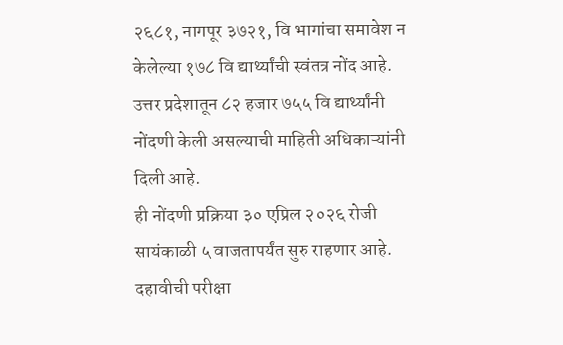२६८१, नागपूर ३७२१, वि भागांचा समावेश न केलेल्या १७८ वि द्यार्थ्यांची स्वंतत्र नोंद आहे. उत्तर प्रदेशातून ८२ हजार ७५५ वि द्यार्थ्यांनी नोंदणी केली असल्याची माहिती अधिकाऱ्यांनी दिली आहे.
ही नोंदणी प्रक्रिया ३० एप्रिल २०२६ रोजी सायंकाळी ५ वाजतापर्यंत सुरु राहणार आहे. दहावीची परीक्षा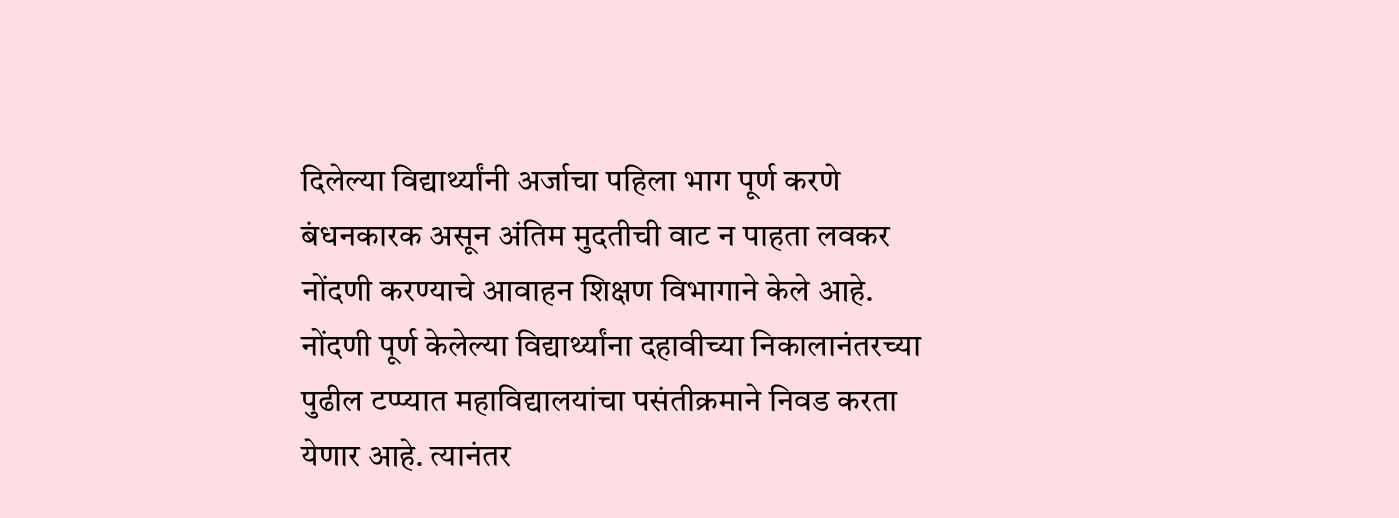दिलेल्या विद्यार्थ्यांनी अर्जाचा पहिला भाग पूर्ण करणे बंधनकारक असून अंतिम मुदतीची वाट न पाहता लवकर नोंदणी करण्याचे आवाहन शिक्षण विभागाने केले आहे. नोंदणी पूर्ण केलेल्या विद्यार्थ्यांना दहावीच्या निकालानंतरच्या पुढील टप्प्यात महाविद्यालयांचा पसंतीक्रमाने निवड करता येणार आहे. त्यानंतर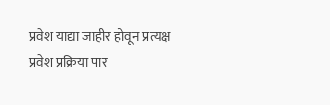प्रवेश याद्या जाहीर होवून प्रत्यक्ष प्रवेश प्रक्रिया पार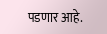पडणार आहे.